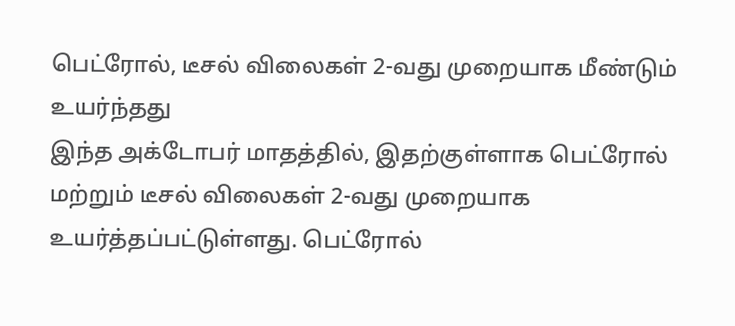பெட்ரோல், டீசல் விலைகள் 2-வது முறையாக மீண்டும் உயர்ந்தது
இந்த அக்டோபர் மாதத்தில், இதற்குள்ளாக பெட்ரோல் மற்றும் டீசல் விலைகள் 2-வது முறையாக உயர்த்தப்பட்டுள்ளது. பெட்ரோல்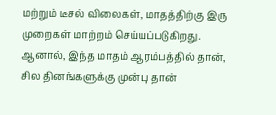மற்றும் டீசல் விலைகள், மாதத்திற்கு இரு முறைகள் மாற்றம் செய்யப்படுகிறது.
ஆனால், இந்த மாதம் ஆரம்பத்தில் தான், சில தினங்களுக்கு முன்பு தான்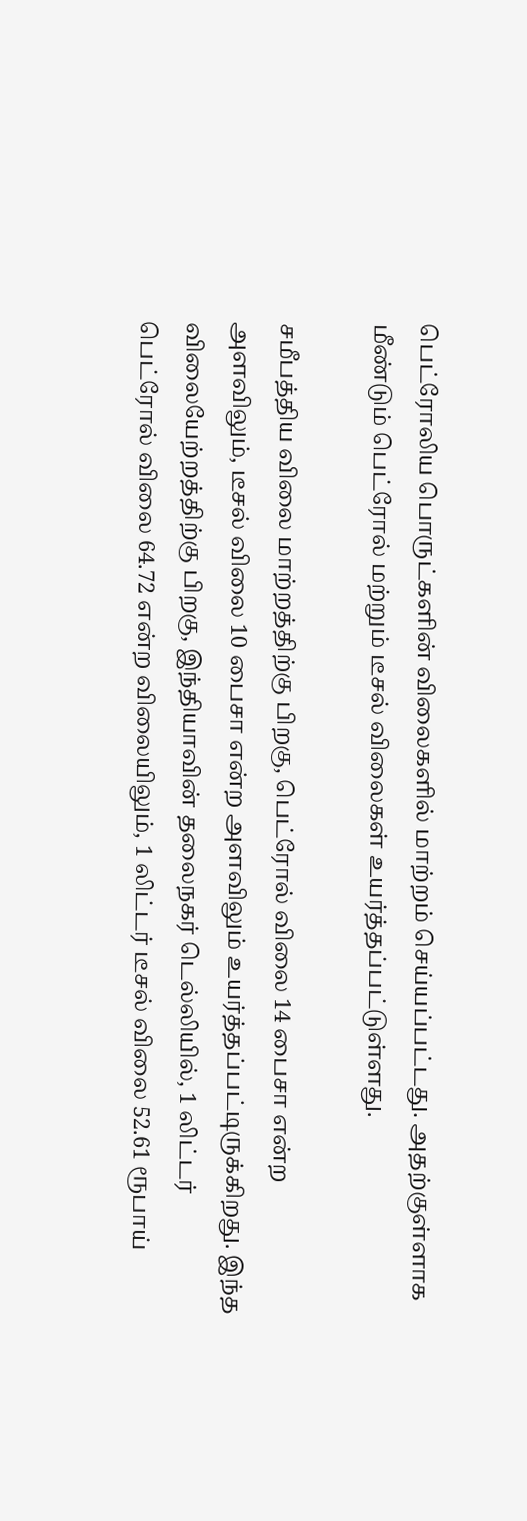பெட்ரோலிய பொருட்களின் விலைகளில் மாற்றம் செய்யப்பட்டது. அதற்குள்ளாக மீண்டும் பெட்ரோல் மற்றும் டீசல் விலைகள் உயர்த்தப்பட்டுள்ளது.

சமீபத்திய விலை மாற்றத்திற்கு பிறகு, பெட்ரோல் விலை 14 பைசா என்ற அளவிலும், டீசல் விலை 10 பைசா என்ற அளவிலும் உயர்த்தப்பட்டிருக்கிறது. இந்த விலையேற்றத்திற்கு பிறகு, இந்தியாவின் தலைநகர் டெல்லியில், 1 லிட்டர் பெட்ரோல் விலை 64.72 என்ற விலையிலும், 1 லிட்டர் டீசல் விலை 52.61 ரூபாய்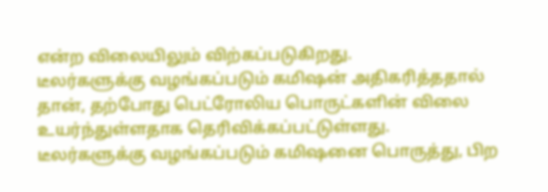என்ற விலையிலும் விற்கப்படுகிறது.
டீலர்களுக்கு வழங்கப்படும் கமிஷன் அதிகரித்ததால் தான், தற்போது பெட்ரோலிய பொருட்களின் விலை உயர்ந்துள்ளதாக தெரிவிக்கப்பட்டுள்ளது.
டீலர்களுக்கு வழங்கப்படும் கமிஷனை பொருத்து, பிற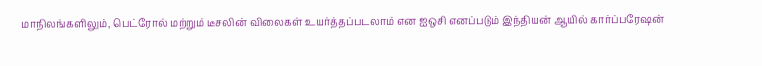மாநிலங்களிலும், பெட்ரோல் மற்றும் டீசலின் விலைகள் உயர்த்தப்படலாம் என ஐஒசி எனப்படும் இந்தியன் ஆயில் கார்ப்பரேஷன்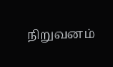நிறுவனம்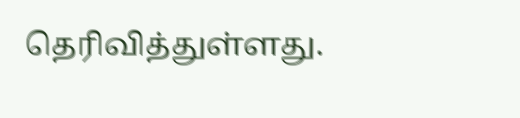தெரிவித்துள்ளது.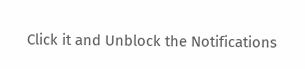Click it and Unblock the Notifications